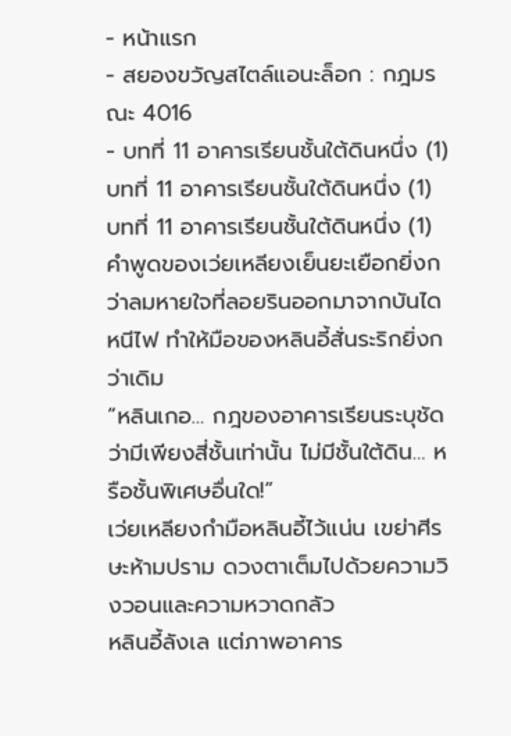- หน้าแรก
- สยองขวัญสไตล์แอนะล็อก : กฎมรณะ 4016
- บทที่ 11 อาคารเรียนชั้นใต้ดินหนึ่ง (1)
บทที่ 11 อาคารเรียนชั้นใต้ดินหนึ่ง (1)
บทที่ 11 อาคารเรียนชั้นใต้ดินหนึ่ง (1)
คำพูดของเว่ยเหลียงเย็นยะเยือกยิ่งกว่าลมหายใจที่ลอยรินออกมาจากบันไดหนีไฟ ทำให้มือของหลินอี้สั่นระริกยิ่งกว่าเดิม
“หลินเกอ… กฎของอาคารเรียนระบุชัดว่ามีเพียงสี่ชั้นเท่านั้น ไม่มีชั้นใต้ดิน… หรือชั้นพิเศษอื่นใด!”
เว่ยเหลียงกำมือหลินอี้ไว้แน่น เขย่าศีรษะห้ามปราม ดวงตาเต็มไปด้วยความวิงวอนและความหวาดกลัว
หลินอี้ลังเล แต่ภาพอาคาร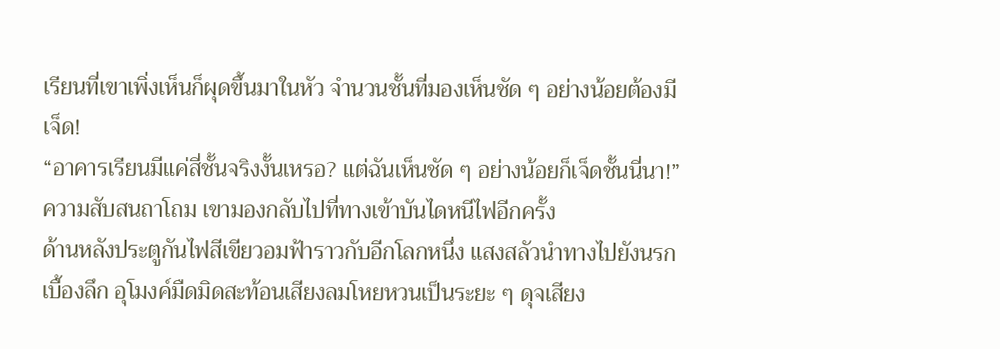เรียนที่เขาเพิ่งเห็นก็ผุดขึ้นมาในหัว จำนวนชั้นที่มองเห็นชัด ๆ อย่างน้อยต้องมีเจ็ด!
“อาคารเรียนมีแค่สี่ชั้นจริงงั้นเหรอ? แต่ฉันเห็นชัด ๆ อย่างน้อยก็เจ็ดชั้นนี่นา!”
ความสับสนถาโถม เขามองกลับไปที่ทางเข้าบันไดหนีไฟอีกครั้ง
ด้านหลังประตูกันไฟสีเขียวอมฟ้าราวกับอีกโลกหนึ่ง แสงสลัวนำทางไปยังนรกเบื้องลึก อุโมงค์มืดมิดสะท้อนเสียงลมโหยหวนเป็นระยะ ๆ ดุจเสียง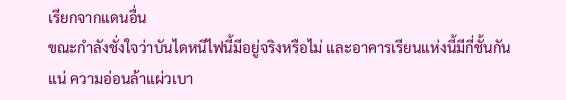เรียกจากแดนอื่น
ขณะกำลังชั่งใจว่าบันไดหนีไฟนี้มีอยู่จริงหรือไม่ และอาคารเรียนแห่งนี้มีกี่ชั้นกันแน่ ความอ่อนล้าแผ่วเบา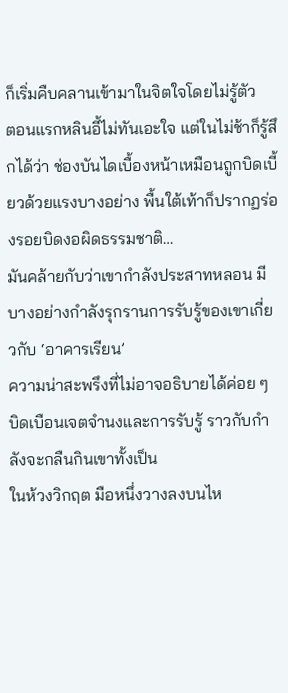ก็เริ่มคืบคลานเข้ามาในจิตใจโดยไม่รู้ตัว
ตอนแรกหลินอี้ไม่ทันเอะใจ แต่ในไม่ช้าก็รู้สึกได้ว่า ช่องบันไดเบื้องหน้าเหมือนถูกบิดเบี้ยวด้วยแรงบางอย่าง พื้นใต้เท้าก็ปรากฏร่องรอยบิดงอผิดธรรมชาติ…
มันคล้ายกับว่าเขากำลังประสาทหลอน มีบางอย่างกำลังรุกรานการรับรู้ของเขาเกี่ยวกับ ‘อาคารเรียน’
ความน่าสะพรึงที่ไม่อาจอธิบายได้ค่อย ๆ บิดเบือนเจตจำนงและการรับรู้ ราวกับกำลังจะกลืนกินเขาทั้งเป็น
ในห้วงวิกฤต มือหนึ่งวางลงบนไห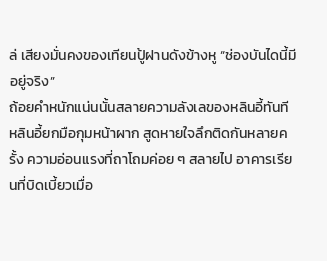ล่ เสียงมั่นคงของเทียนปู้ฝานดังข้างหู “ช่องบันไดนี้มีอยู่จริง”
ถ้อยคำหนักแน่นนั้นสลายความลังเลของหลินอี้ทันที
หลินอี้ยกมือกุมหน้าผาก สูดหายใจลึกติดกันหลายครั้ง ความอ่อนแรงที่ถาโถมค่อย ๆ สลายไป อาคารเรียนที่บิดเบี้ยวเมื่อ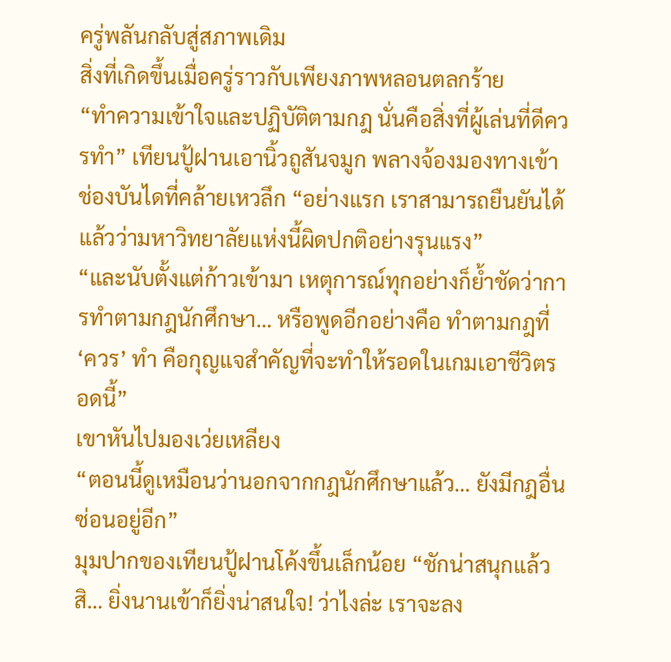ครู่พลันกลับสู่สภาพเดิม
สิ่งที่เกิดขึ้นเมื่อครู่ราวกับเพียงภาพหลอนตลกร้าย
“ทำความเข้าใจและปฏิบัติตามกฎ นั่นคือสิ่งที่ผู้เล่นที่ดีควรทำ” เทียนปู้ฝานเอานิ้วถูสันจมูก พลางจ้องมองทางเข้าช่องบันไดที่คล้ายเหวลึก “อย่างแรก เราสามารถยืนยันได้แล้วว่ามหาวิทยาลัยแห่งนี้ผิดปกติอย่างรุนแรง”
“และนับตั้งแต่ก้าวเข้ามา เหตุการณ์ทุกอย่างก็ย้ำชัดว่าการทำตามกฎนักศึกษา… หรือพูดอีกอย่างคือ ทำตามกฎที่ ‘ควร’ ทำ คือกุญแจสำคัญที่จะทำให้รอดในเกมเอาชีวิตรอดนี้”
เขาหันไปมองเว่ยเหลียง
“ตอนนี้ดูเหมือนว่านอกจากกฎนักศึกษาแล้ว… ยังมีกฎอื่นซ่อนอยู่อีก”
มุมปากของเทียนปู้ฝานโค้งขึ้นเล็กน้อย “ชักน่าสนุกแล้วสิ… ยิ่งนานเข้าก็ยิ่งน่าสนใจ! ว่าไงล่ะ เราจะลง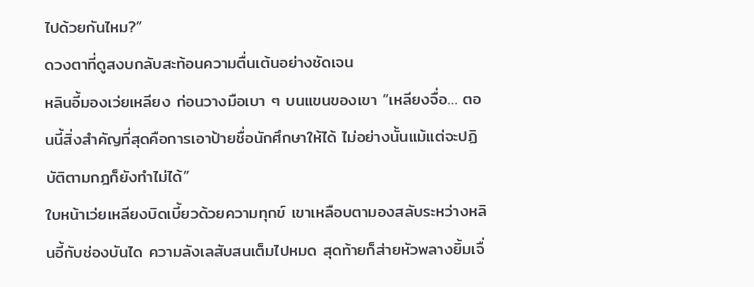ไปด้วยกันไหม?”
ดวงตาที่ดูสงบกลับสะท้อนความตื่นเต้นอย่างชัดเจน
หลินอี้มองเว่ยเหลียง ก่อนวางมือเบา ๆ บนแขนของเขา “เหลียงจื่อ… ตอนนี้สิ่งสำคัญที่สุดคือการเอาป้ายชื่อนักศึกษาให้ได้ ไม่อย่างนั้นแม้แต่จะปฏิบัติตามกฎก็ยังทำไม่ได้”
ใบหน้าเว่ยเหลียงบิดเบี้ยวด้วยความทุกข์ เขาเหลือบตามองสลับระหว่างหลินอี้กับช่องบันได ความลังเลสับสนเต็มไปหมด สุดท้ายก็ส่ายหัวพลางยิ้มเจื่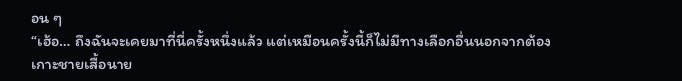อน ๆ
“เฮ้อ… ถึงฉันจะเคยมาที่นี่ครั้งหนึ่งแล้ว แต่เหมือนครั้งนี้ก็ไม่มีทางเลือกอื่นนอกจากต้องเกาะชายเสื้อนาย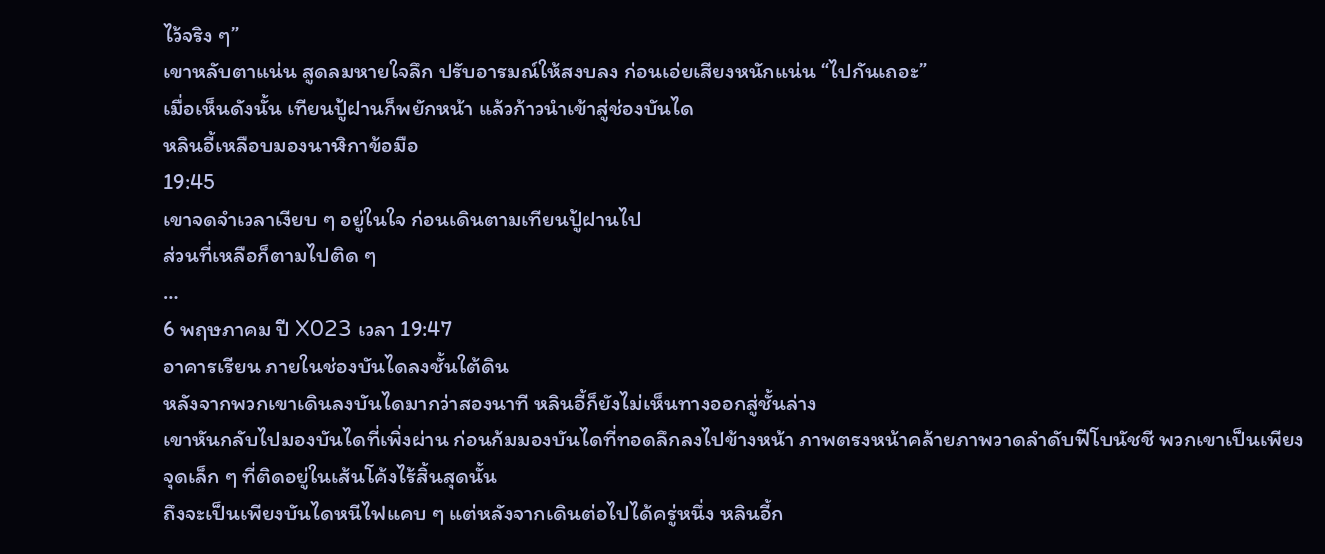ไว้จริง ๆ”
เขาหลับตาแน่น สูดลมหายใจลึก ปรับอารมณ์ให้สงบลง ก่อนเอ่ยเสียงหนักแน่น “ไปกันเถอะ”
เมื่อเห็นดังนั้น เทียนปู้ฝานก็พยักหน้า แล้วก้าวนำเข้าสู่ช่องบันได
หลินอี้เหลือบมองนาฬิกาข้อมือ
19:45
เขาจดจำเวลาเงียบ ๆ อยู่ในใจ ก่อนเดินตามเทียนปู้ฝานไป
ส่วนที่เหลือก็ตามไปติด ๆ
…
6 พฤษภาคม ปี X023 เวลา 19:47
อาคารเรียน ภายในช่องบันไดลงชั้นใต้ดิน
หลังจากพวกเขาเดินลงบันไดมากว่าสองนาที หลินอี้ก็ยังไม่เห็นทางออกสู่ชั้นล่าง
เขาหันกลับไปมองบันไดที่เพิ่งผ่าน ก่อนก้มมองบันไดที่ทอดลึกลงไปข้างหน้า ภาพตรงหน้าคล้ายภาพวาดลำดับฟีโบนัชชี พวกเขาเป็นเพียงจุดเล็ก ๆ ที่ติดอยู่ในเส้นโค้งไร้สิ้นสุดนั้น
ถึงจะเป็นเพียงบันไดหนีไฟแคบ ๆ แต่หลังจากเดินต่อไปได้ครู่หนึ่ง หลินอี้ก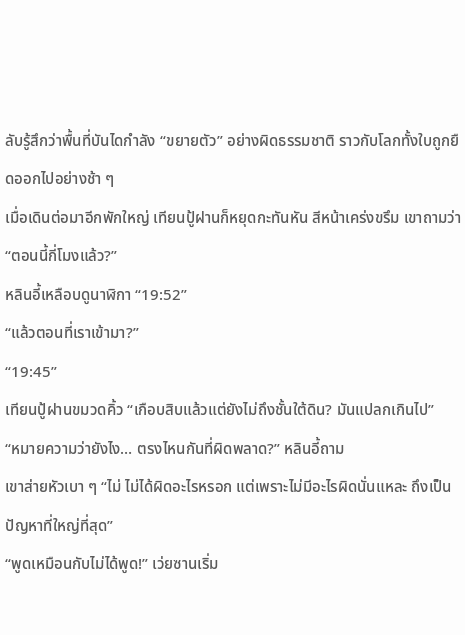ลับรู้สึกว่าพื้นที่บันไดกำลัง “ขยายตัว” อย่างผิดธรรมชาติ ราวกับโลกทั้งใบถูกยืดออกไปอย่างช้า ๆ
เมื่อเดินต่อมาอีกพักใหญ่ เทียนปู้ฝานก็หยุดกะทันหัน สีหน้าเคร่งขรึม เขาถามว่า
“ตอนนี้กี่โมงแล้ว?”
หลินอี้เหลือบดูนาฬิกา “19:52”
“แล้วตอนที่เราเข้ามา?”
“19:45”
เทียนปู้ฝานขมวดคิ้ว “เกือบสิบแล้วแต่ยังไม่ถึงชั้นใต้ดิน? มันแปลกเกินไป”
“หมายความว่ายังไง… ตรงไหนกันที่ผิดพลาด?” หลินอี้ถาม
เขาส่ายหัวเบา ๆ “ไม่ ไม่ได้ผิดอะไรหรอก แต่เพราะไม่มีอะไรผิดนั่นแหละ ถึงเป็นปัญหาที่ใหญ่ที่สุด”
“พูดเหมือนกับไม่ได้พูด!” เว่ยซานเริ่ม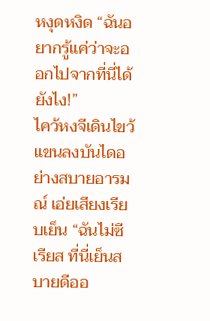หงุดหงิด “ฉันอยากรู้แค่ว่าจะออกไปจากที่นี่ได้ยังไง!”
ไคว้หงจีเดินไขว้แขนลงบันไดอย่างสบายอารมณ์ เอ่ยเสียงเรียบเย็น “ฉันไม่ซีเรียส ที่นี่เย็นสบายดีออ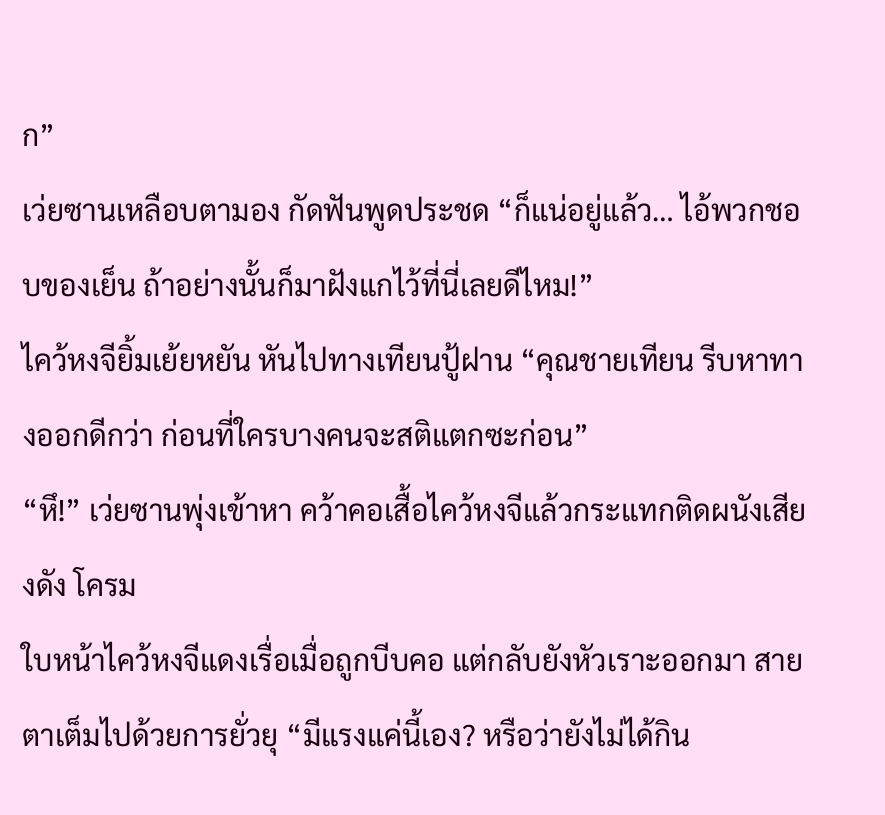ก”
เว่ยซานเหลือบตามอง กัดฟันพูดประชด “ก็แน่อยู่แล้ว… ไอ้พวกชอบของเย็น ถ้าอย่างนั้นก็มาฝังแกไว้ที่นี่เลยดีไหม!”
ไคว้หงจียิ้มเย้ยหยัน หันไปทางเทียนปู้ฝาน “คุณชายเทียน รีบหาทางออกดีกว่า ก่อนที่ใครบางคนจะสติแตกซะก่อน”
“หึ!” เว่ยซานพุ่งเข้าหา คว้าคอเสื้อไคว้หงจีแล้วกระแทกติดผนังเสียงดัง โครม
ใบหน้าไคว้หงจีแดงเรื่อเมื่อถูกบีบคอ แต่กลับยังหัวเราะออกมา สายตาเต็มไปด้วยการยั่วยุ “มีแรงแค่นี้เอง? หรือว่ายังไม่ได้กิน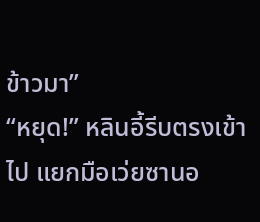ข้าวมา”
“หยุด!” หลินอี้รีบตรงเข้าไป แยกมือเว่ยซานอ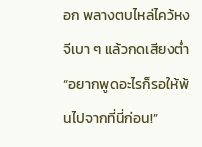อก พลางตบไหล่ไคว้หงจีเบา ๆ แล้วกดเสียงต่ำ “อยากพูดอะไรก็รอให้พ้นไปจากที่นี่ก่อน!”